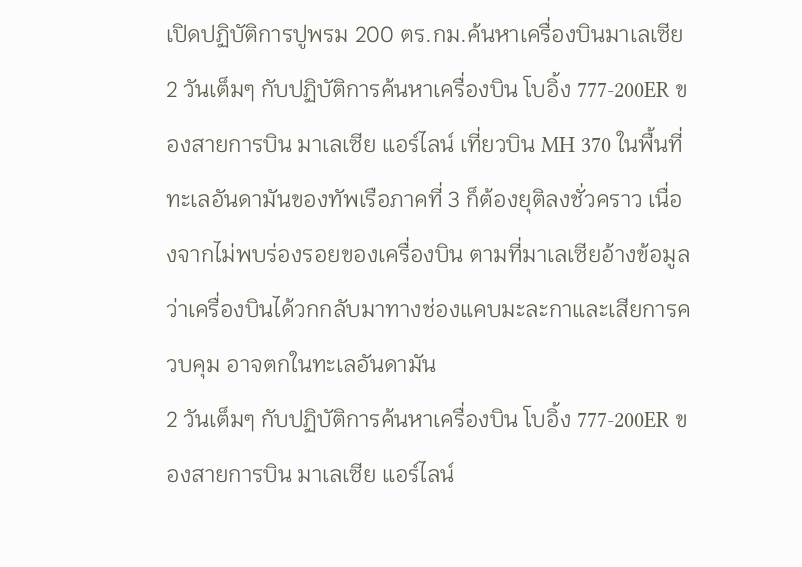เปิดปฏิบัติการปูพรม 200 ตร.กม.ค้นหาเครื่องบินมาเลเซีย
2 วันเต็มๆ กับปฏิบัติการค้นหาเครื่องบิน โบอิ้ง 777-200ER ของสายการบิน มาเลเซีย แอร์ไลน์ เที่ยวบิน MH 370 ในพื้นที่ทะเลอันดามันของทัพเรือภาคที่ 3 ก็ต้องยุติลงชั่วคราว เนื่องจากไม่พบร่องรอยของเครื่องบิน ตามที่มาเลเซียอ้างข้อมูลว่าเครื่องบินได้วกกลับมาทางช่องแคบมะละกาและเสียการควบคุม อาจตกในทะเลอันดามัน
2 วันเต็มๆ กับปฏิบัติการค้นหาเครื่องบิน โบอิ้ง 777-200ER ของสายการบิน มาเลเซีย แอร์ไลน์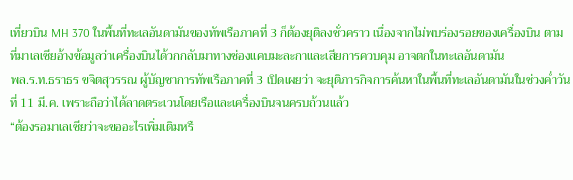เที่ยวบิน MH 370 ในพื้นที่ทะเลอันดามันของทัพเรือภาคที่ 3 ก็ต้องยุติลงชั่วคราว เนื่องจากไม่พบร่องรอยของเครื่องบิน ตามที่มาเลเซียอ้างข้อมูลว่าเครื่องบินได้วกกลับมาทางช่องแคบมะละกาและเสียการควบคุม อาจตกในทะเลอันดามัน
พล.ร.ท.ธราธร ขจิตสุวรรณ ผู้บัญชาการทัพเรือภาคที่ 3 เปิดเผยว่า จะยุติภารกิจการค้นหาในพื้นที่ทะเลอันดามันในช่วงค่ำวันที่ 11 มี.ค. เพราะถือว่าได้ลาดตระเวนโดยเรือและเครื่องบินจนครบถ้วนแล้ว
“ต้องรอมาเลเซียว่าจะขออะไรเพิ่มเติมหรื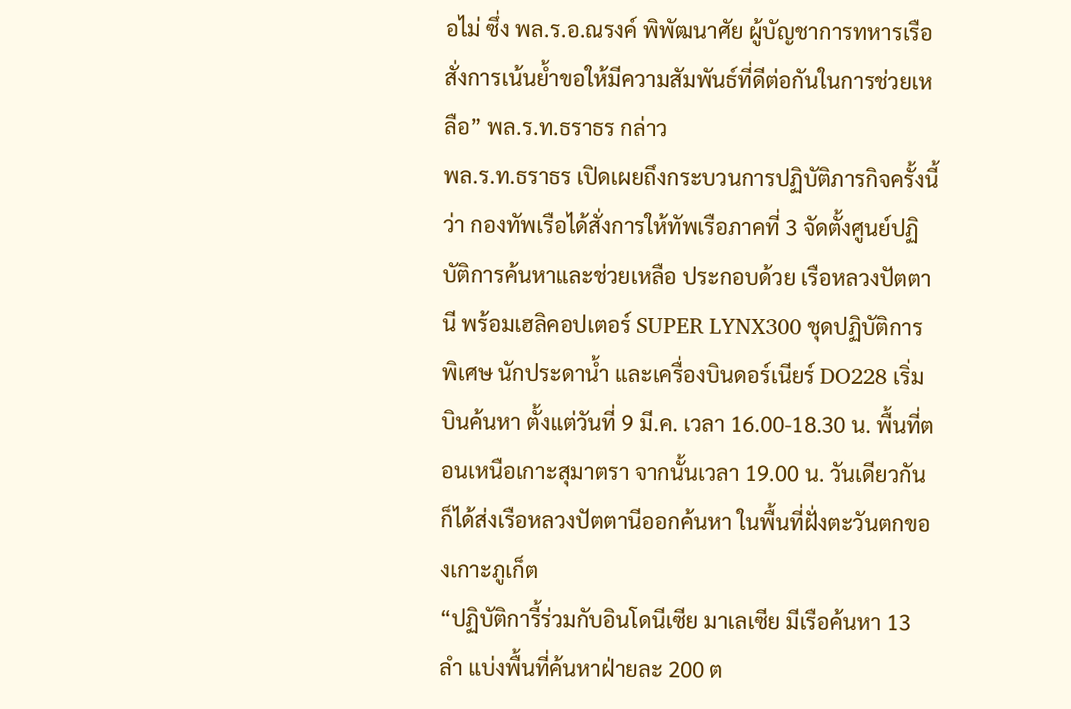อไม่ ซึ่ง พล.ร.อ.ณรงค์ พิพัฒนาศัย ผู้บัญชาการทหารเรือ สั่งการเน้นย้ำขอให้มีความสัมพันธ์ที่ดีต่อกันในการช่วยเหลือ” พล.ร.ท.ธราธร กล่าว
พล.ร.ท.ธราธร เปิดเผยถึงกระบวนการปฏิบัติภารกิจครั้งนี้ว่า กองทัพเรือได้สั่งการให้ทัพเรือภาคที่ 3 จัดตั้งศูนย์ปฏิบัติการค้นหาและช่วยเหลือ ประกอบด้วย เรือหลวงปัตตานี พร้อมเฮลิคอปเตอร์ SUPER LYNX300 ชุดปฏิบัติการพิเศษ นักประดาน้ำ และเครื่องบินดอร์เนียร์ DO228 เริ่มบินค้นหา ตั้งแต่วันที่ 9 มี.ค. เวลา 16.00-18.30 น. พื้นที่ตอนเหนือเกาะสุมาตรา จากนั้นเวลา 19.00 น. วันเดียวกัน ก็ได้ส่งเรือหลวงปัตตานีออกค้นหา ในพื้นที่ฝั่งตะวันตกของเกาะภูเก็ต
“ปฏิบัติการี้ร่วมกับอินโดนีเซีย มาเลเซีย มีเรือค้นหา 13 ลำ แบ่งพื้นที่ค้นหาฝ่ายละ 200 ต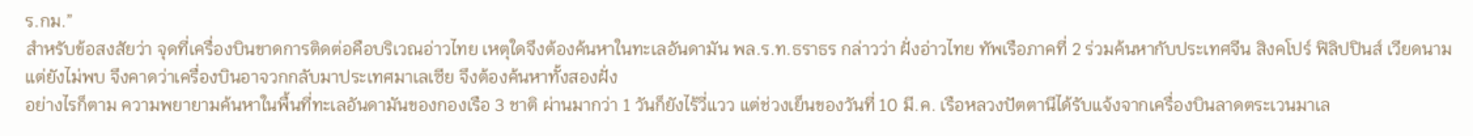ร.กม.”
สำหรับข้อสงสัยว่า จุดที่เครื่องบินขาดการติดต่อคือบริเวณอ่าวไทย เหตุใดจึงต้องค้นหาในทะเลอันดามัน พล.ร.ท.ธราธร กล่าวว่า ฝั่งอ่าวไทย ทัพเรือภาคที่ 2 ร่วมค้นหากับประเทศจีน สิงคโปร์ ฟิลิปปินส์ เวียดนาม แต่ยังไม่พบ จึงคาดว่าเครื่องบินอาจวกกลับมาประเทศมาเลเซีย จึงต้องค้นหาทั้งสองฝั่ง
อย่างไรก็ตาม ความพยายามค้นหาในพื้นที่ทะเลอันดามันของกองเรือ 3 ชาติ ผ่านมากว่า 1 วันก็ยังไร้วี่แวว แต่ช่วงเย็นของวันที่ 10 มี.ค. เรือหลวงปัตตานีได้รับแจ้งจากเครื่องบินลาดตระเวนมาเล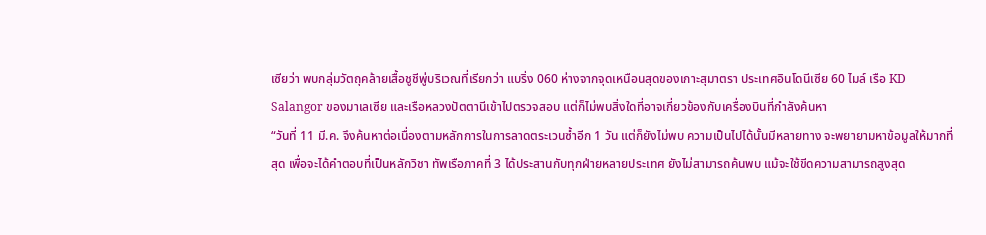เซียว่า พบกลุ่มวัตถุคล้ายเสื้อชูชีพู่บริเวณที่เรียกว่า แบริ่ง 060 ห่างจากจุดเหนือนสุดของเกาะสุมาตรา ประเทศอินโดนีเซีย 60 ไมล์ เรือ KD Salangor ของมาเลเซีย และเรือหลวงปัตตานีเข้าไปตรวจสอบ แต่ก็ไม่พบสิ่งใดที่อาจเกี่ยวข้องกับเครื่องบินที่กำลังค้นหา
“วันที่ 11 มี.ค. จึงค้นหาต่อเนื่องตามหลักการในการลาดตระเวนซ้ำอีก 1 วัน แต่ก็ยังไม่พบ ความเป็นไปได้นั้นมีหลายทาง จะพยายามหาข้อมูลให้มากที่สุด เพื่อจะได้คำตอบที่เป็นหลักวิชา ทัพเรือภาคที่ 3 ได้ประสานกับทุกฝ่ายหลายประเทศ ยังไม่สามารถค้นพบ แม้จะใช้ขีดความสามารถสูงสุด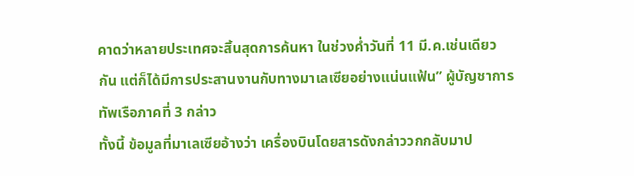คาดว่าหลายประเทศจะสิ้นสุดการค้นหา ในช่วงค่ำวันที่ 11 มี.ค.เช่นเดียวกัน แต่ก็ได้มีการประสานงานกับทางมาเลเซียอย่างแน่นแฟ้น” ผู้บัญชาการทัพเรือภาคที่ 3 กล่าว
ทั้งนี้ ข้อมูลที่มาเลเซียอ้างว่า เครื่องบินโดยสารดังกล่าววกกลับมาป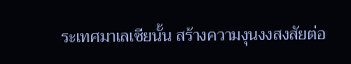ระเทศมาเลเซียนั้น สร้างความงุนงงสงสัยต่อ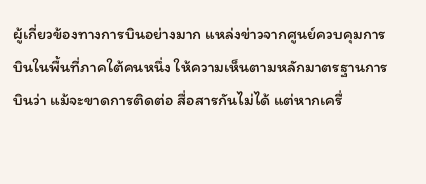ผู้เกี่ยวข้องทางการบินอย่างมาก แหล่งข่าวจากศูนย์ควบคุมการบินในพื้นที่ภาคใต้คนหนึ่ง ให้ความเห็นตามหลักมาตรฐานการบินว่า แม้จะขาดการติดต่อ สื่อสารกันไม่ได้ แต่หากเครื่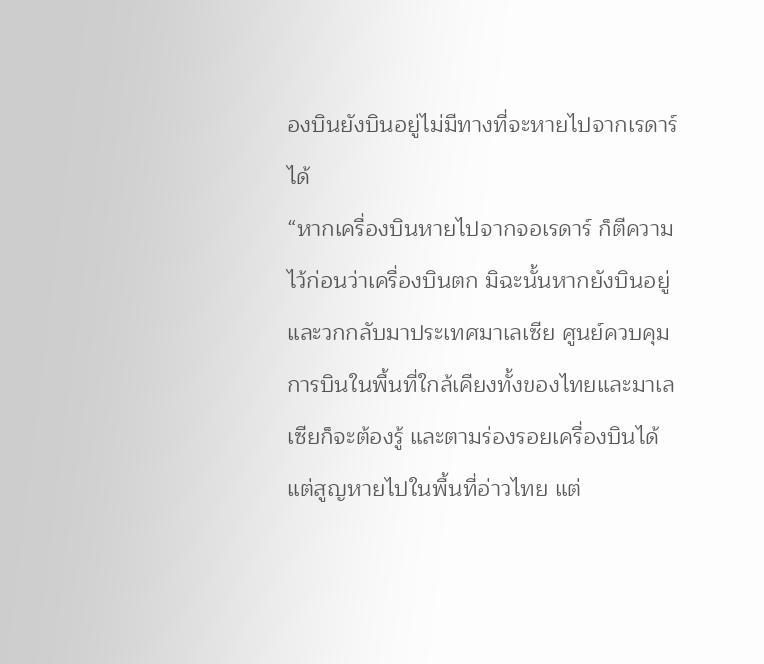องบินยังบินอยู่ไม่มีทางที่จะหายไปจากเรดาร์ได้
“หากเครื่องบินหายไปจากจอเรดาร์ ก็ตีความไว้ก่อนว่าเครื่องบินตก มิฉะนั้นหากยังบินอยู่และวกกลับมาประเทศมาเลเซีย ศูนย์ควบคุมการบินในพื้นที่ใกล้เคียงทั้งของไทยและมาเลเซียก็จะต้องรู้ และตามร่องรอยเครื่องบินได้ แต่สูญหายไปในพื้นที่อ่าวไทย แต่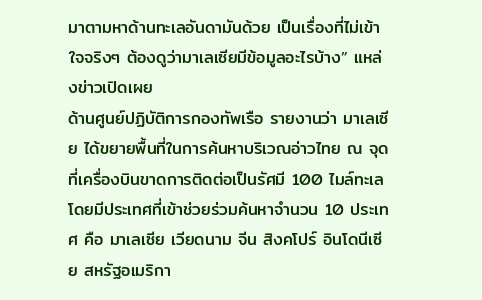มาตามหาด้านทะเลอันดามันด้วย เป็นเรื่องที่ไม่เข้าใจจริงๆ ต้องดูว่ามาเลเซียมีข้อมูลอะไรบ้าง” แหล่งข่าวเปิดเผย
ด้านศูนย์ปฏิบัติการกองทัพเรือ รายงานว่า มาเลเซีย ได้ขยายพื้นที่ในการค้นหาบริเวณอ่าวไทย ณ จุดที่เครื่องบินขาดการติดต่อเป็นรัศมี 100 ไมล์ทะเล โดยมีประเทศที่เข้าช่วยร่วมค้นหาจำนวน 10 ประเทศ คือ มาเลเซีย เวียดนาม จีน สิงคโปร์ อินโดนีเซีย สหรัฐอเมริกา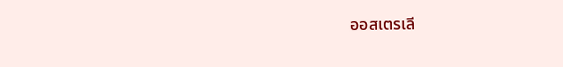ออสเตรเลี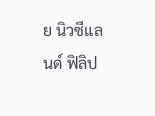ย นิวซีแลนด์ ฟิลิป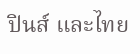ปินส์ และไทย